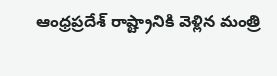ఆంధ్రప్రదేశ్ రాష్ట్రానికి వెళ్లిన మంత్రి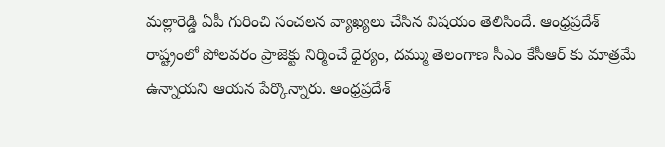మల్లారెడ్డి ఏపీ గురించి సంచలన వ్యాఖ్యలు చేసిన విషయం తెలిసిందే. ఆంధ్రప్రదేశ్ రాష్ట్రంలో పోలవరం ప్రాజెక్టు నిర్మించే ధైర్యం, దమ్ము తెలంగాణ సీఎం కేసీఆర్ కు మాత్రమే ఉన్నాయని ఆయన పేర్కొన్నారు. ఆంధ్రప్రదేశ్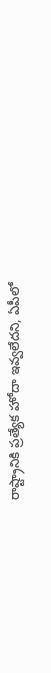రాష్ట్రానికి ప్రత్యేక హోదా ఇవ్వలేదని, ఏపీలో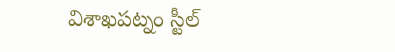విశాఖపట్నం స్టీల్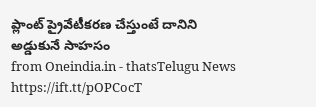ప్లాంట్ ప్రైవేటీకరణ చేస్తుంటే దానిని అడ్డుకునే సాహసం
from Oneindia.in - thatsTelugu News https://ift.tt/pOPCocT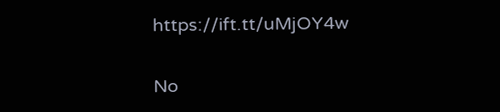https://ift.tt/uMjOY4w

No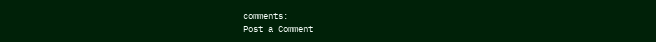comments:
Post a Comment